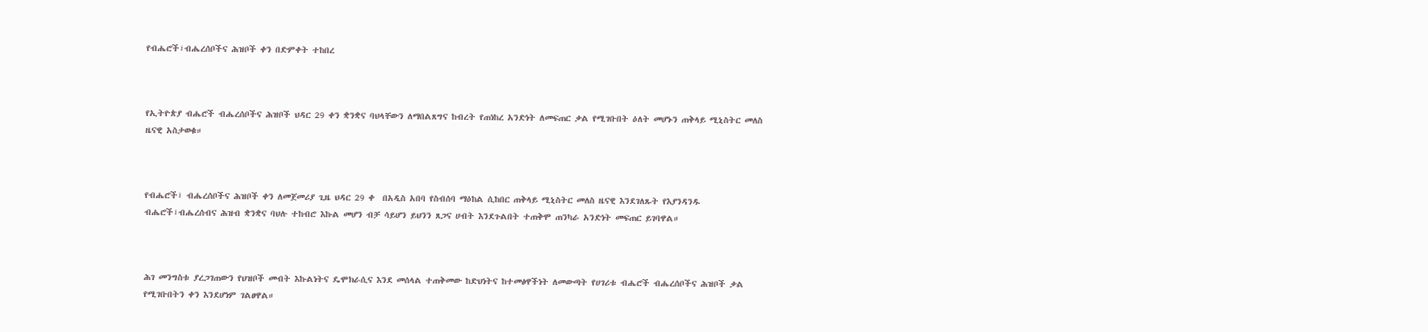የብሔሮች፣ብሔረሰቦችና ሕዝቦች ቀን በድምቀት ተከበረ



የኢትዮጵያ ብሔሮች ብሔረሰቦችና ሕዝቦች ህዳር 29 ቀን ቋንቋና ባህላቸውን ለማበልጸግና ከብረት የጠነከረ አንድነት ለመፍጠር ቃል የሚገቡበት ዕለት መሆኑን ጠቅላይ ሚኒስትር መለስ ዜናዊ አስታወቁ።



የብሔሮች፣ ብሔረሰቦችና ሕዝቦች ቀን ለመጀመሪያ ጊዜ ህዳር 29 ቀ  በአዲስ አበባ የስብሰባ ማዕከል ሲከበር ጠቅላይ ሚኒስትር መለስ ዜናዊ እንደገለጹት የእያንዳንዱ ብሔሮች፣ብሔረሰብና ሕዝብ ቋንቋና ባህሉ ተከብሮ እኩል መሆን ብቻ ሳይሆን ይህንን ጸጋና ሀብት እንደጉልበት ተጠቅሞ ጠንካራ አንድነት መፍጠር ይገባዋል።



ሕገ መንግስቱ ያረጋገጠውን የህዝቦች መብት እኩልነትና ዴሞክራሲና እንደ መሰላል ተጠቅመው ከድህነትና ከተመፅዋችነት ለመውጣት የሀገሪቱ ብሔሮች ብሔረሰቦችና ሕዝቦች ቃል የሚገቡበትን ቀን እንደሆነም ገልፀዋል።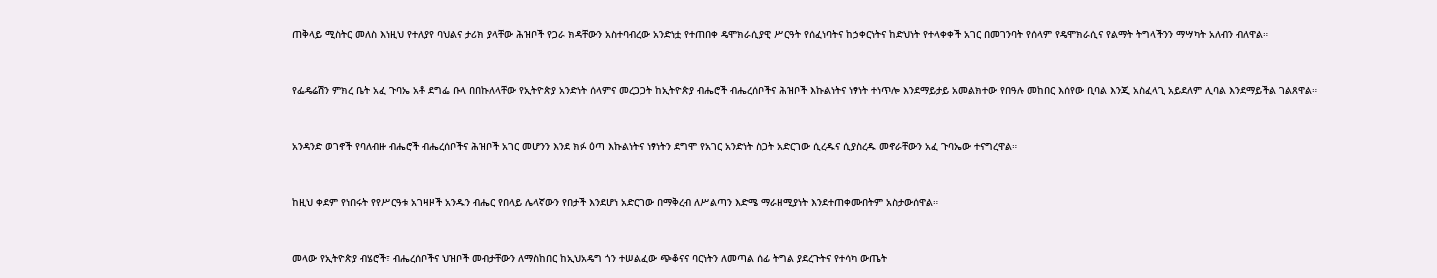ጠቅላይ ሚስትር መለስ እነዚህ የተለያየ ባህልና ታሪክ ያላቸው ሕዝቦች የጋራ ክዳቸውን አስተባብረው አንድነቷ የተጠበቀ ዴሞክራሲያዊ ሥርዓት የሰፈነባትና ከኃቀርነትና ከድህነት የተላቀቀች አገር በመገንባት የሰላም የዴሞክራሲና የልማት ትግላችንን ማሣካት አለብን ብለዋል።



የፌዴሬሽን ምክረ ቤት አፈ ጉባኤ አቶ ደግፌ ቡላ በበኩለላቸው የኢትዮጵያ አንድነት ሰላምና መረጋጋት ከኢትዮጵያ ብሔሮች ብሔረሰቦችና ሕዝቦች እኩልነትና ነፃነት ተነጥሎ እንደማይታይ አመልክተው የበዓሉ መከበር እሰየው ቢባል እንጂ አስፈላጊ አይደለም ሊባል እንደማይችል ገልጸዋል።



አንዳንድ ወገኖች የባለብዙ ብሔሮች ብሔረሰቦችና ሕዝቦች አገር መሆንን እንደ ክፉ ዕጣ እኩልነትና ነፃነትን ደግሞ የአገር አንድነት ስጋት አድርገው ሲረዱና ሲያስረዱ መኖራቸውን አፈ ጉባኤው ተናግረዋል።



ከዚህ ቀደም የነበሩት የየሥርዓቱ አገዛዞች አንዱን ብሔር የበላይ ሌላኛውን የበታች እንደሆነ አድርገው በማቅረብ ለሥልጣን እድሜ ማራዘሚያነት እንደተጠቀሙበትም አስታውሰዋል።



መላው የኢትዮጵያ ብሄሮች፣ ብሔረሰቦችና ህዝቦች መብታቸውን ለማስከበር ከኢህአዴግ ጎን ተሠልፈው ጭቆናና ባርነትን ለመጣል ሰፊ ትግል ያደረጉትና የተሳካ ውጤት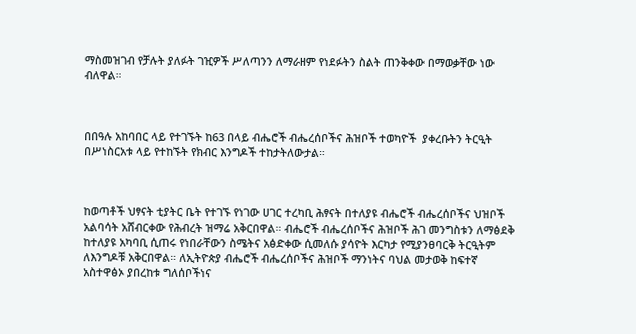ማስመዝገብ የቻሉት ያለፉት ገዢዎች ሥለጣንን ለማራዘም የነደፉትን ስልት ጠንቅቀው በማወቃቸው ነው ብለዋል።



በበዓሉ አከባበር ላይ የተገኙት ከ63 በላይ ብሔሮች ብሔረሰቦችና ሕዝቦች ተወካዮች  ያቀረቡትን ትርዒት በሥነስርአቱ ላይ የተከኙት የክብር እንግዶች ተከታትለውታል።



ከወጣቶች ህፃናት ቲያትር ቤት የተገኙ የነገው ሀገር ተረካቢ ሕፃናት በተለያዩ ብሔሮች ብሔረሰቦችና ህዝቦች አልባሳት አሸብርቀው የሕብረት ዝማሬ አቅርበዋል። ብሔሮች ብሔረሰቦችና ሕዝቦች ሕገ መንግስቱን ለማፅደቅ ከተለያዩ አካባቢ ሲጠሩ የነበራቸውን ስሜትና አፅድቀው ሲመለሱ ያሳዮት እርካታ የሚያንፀባርቅ ትርዒትም ለእንግዶቹ አቅርበዋል። ለኢትዮጵያ ብሔሮች ብሔረሰቦችና ሕዝቦች ማንነትና ባህል መታወቅ ከፍተኛ አስተዋፅኦ ያበረከቱ ግለሰቦችነና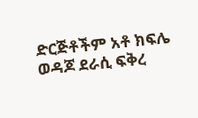ድርጅቶችም አቶ ክፍሌ ወዳጆ ደራሲ ፍቅረ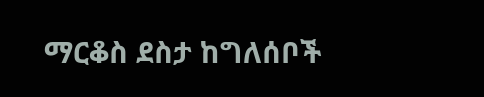ማርቆስ ደስታ ከግለሰቦች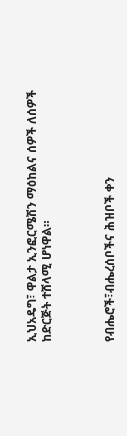ኢህአዴግ፣ ዋልታ ኢንፎርሜሽን ማዕከልና ሰዎች ለሰዎች ከድርጅት ተሸላሚ ሆነዋል።



የብሔሮች፣ብሔረሰቦችና ሕዝቦች ቀን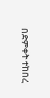በድምቀት ተከበረ